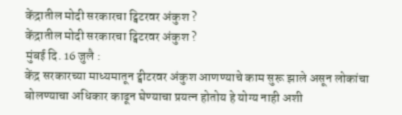केंद्रातील मोदी सरकारचा ट्विटरवर अंकुश ?
केंद्रातील मोदी सरकारचा ट्विटरवर अंकुश ?
मुंबई दि. 16 जुलै :
केंद्र सरकारच्या माध्यमातून ट्वीटरवर अंकुश आणण्याचे काम सुरू झाले असून लोकांचा बोलण्याचा अधिकार काढून घेण्याचा प्रयत्न होतोय हे योग्य नाही अशी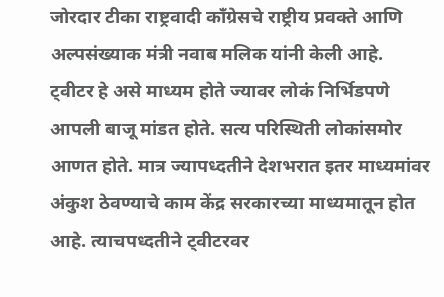जोरदार टीका राष्ट्रवादी काँग्रेसचे राष्ट्रीय प्रवक्ते आणि अल्पसंख्याक मंत्री नवाब मलिक यांनी केली आहे.
ट्वीटर हे असे माध्यम होते ज्यावर लोकं निर्भिडपणे आपली बाजू मांडत होते. सत्य परिस्थिती लोकांसमोर आणत होते. मात्र ज्यापध्दतीने देशभरात इतर माध्यमांवर अंकुश ठेवण्याचे काम केंद्र सरकारच्या माध्यमातून होत आहे. त्याचपध्दतीने ट्वीटरवर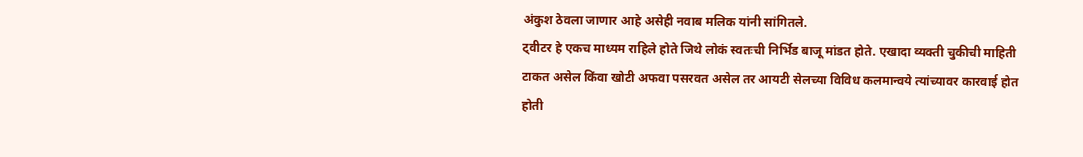अंकुश ठेवला जाणार आहे असेही नवाब मलिक यांनी सांगितले.
ट्वीटर हे एकच माध्यम राहिले होते जिथे लोकं स्वतःची निर्भिड बाजू मांडत होते. एखादा व्यक्ती चुकीची माहिती टाकत असेल किंवा खोटी अफवा पसरवत असेल तर आयटी सेलच्या विविध कलमान्वये त्यांच्यावर कारवाई होत होती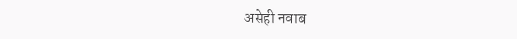असेही नवाब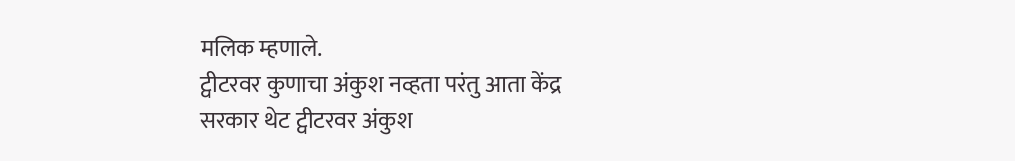मलिक म्हणाले.
ट्वीटरवर कुणाचा अंकुश नव्हता परंतु आता केंद्र सरकार थेट ट्वीटरवर अंकुश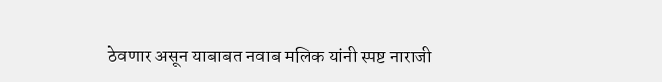ठेवणार असून याबाबत नवाब मलिक यांनी स्पष्ट नाराजी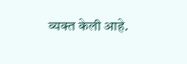व्यक्त केली आहे.